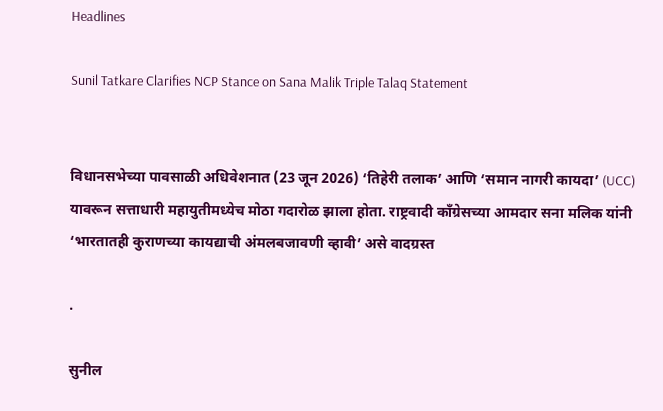Headlines

Sunil Tatkare Clarifies NCP Stance on Sana Malik Triple Talaq Statement


विधानसभेच्या पावसाळी अधिवेशनात (23 जून 2026) ‘तिहेरी तलाक’ आणि ‘समान नागरी कायदा’ (UCC) यावरून सत्ताधारी महायुतीमध्येच मोठा गदारोळ झाला होता. राष्ट्रवादी काँग्रेसच्या आमदार सना मलिक यांनी ‘भारतातही कुराणच्या कायद्याची अंमलबजावणी व्हावी’ असे वादग्रस्त

.

सुनील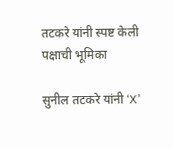तटकरे यांनी स्पष्ट केली पक्षाची भूमिका

सुनील तटकरे यांनी ‘X’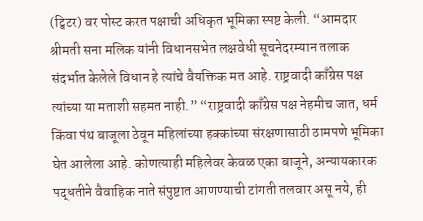(ट्विटर) वर पोस्ट करत पक्षाची अधिकृत भूमिका स्पष्ट केली. “आमदार श्रीमती सना मलिक यांनी विधानसभेत लक्षवेधी सूचनेदरम्यान तलाक संदर्भात केलेले विधान हे त्यांचे वैयक्तिक मत आहे. राष्ट्रवादी काँग्रेस पक्ष त्यांच्या या मताशी सहमत नाही.” “राष्ट्रवादी काँग्रेस पक्ष नेहमीच जात, धर्म किंवा पंथ बाजूला ठेवून महिलांच्या हक्कांच्या संरक्षणासाठी ठामपणे भूमिका घेत आलेला आहे. कोणत्याही महिलेवर केवळ एका बाजूने, अन्यायकारक पद्धतीने वैवाहिक नाते संपुष्टात आणण्याची टांगती तलवार असू नये, ही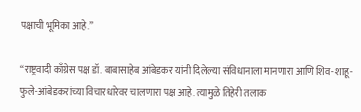पक्षाची भूमिका आहे.”

“राष्ट्रवादी काँग्रेस पक्ष डॉ. बाबासाहेब आंबेडकर यांनी दिलेल्या संविधानाला मानणारा आणि शिव-शाहू-फुले-आंबेडकरांच्या विचारधारेवर चालणारा पक्ष आहे. त्यामुळे तिहेरी तलाक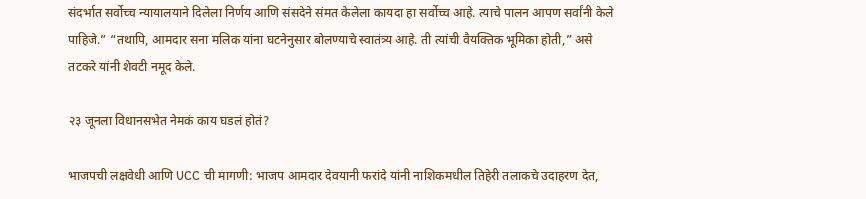संदर्भात सर्वोच्च न्यायालयाने दिलेला निर्णय आणि संसदेने संमत केलेला कायदा हा सर्वोच्च आहे. त्याचे पालन आपण सर्वांनी केले पाहिजे.” “तथापि, आमदार सना मलिक यांना घटनेनुसार बोलण्याचे स्वातंत्र्य आहे. ती त्यांची वैयक्तिक भूमिका होती,” असे तटकरे यांनी शेवटी नमूद केले.

२३ जूनला विधानसभेत नेमकं काय घडलं होतं?

भाजपची लक्षवेधी आणि UCC ची मागणी: भाजप आमदार देवयानी फरांदे यांनी नाशिकमधील तिहेरी तलाकचे उदाहरण देत,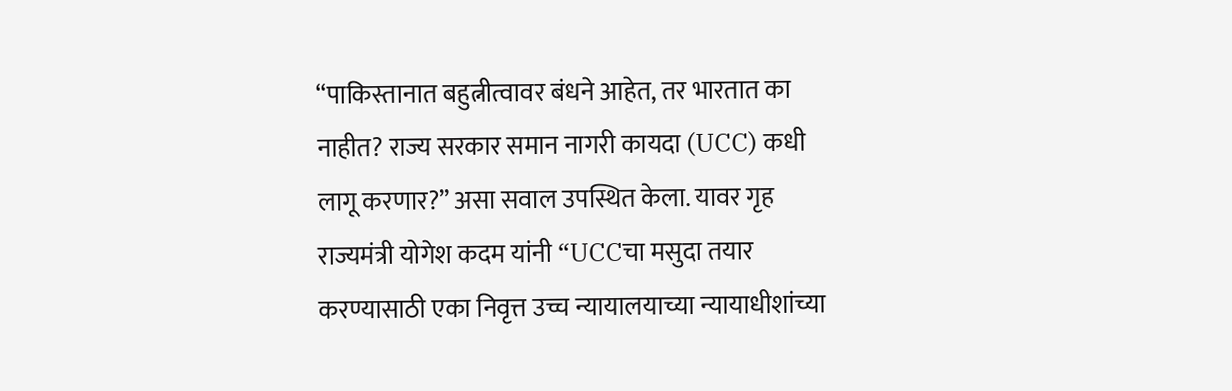“पाकिस्तानात बहुत्नीत्वावर बंधने आहेत, तर भारतात का नाहीत? राज्य सरकार समान नागरी कायदा (UCC) कधी लागू करणार?” असा सवाल उपस्थित केला. यावर गृह राज्यमंत्री योगेश कदम यांनी “UCCचा मसुदा तयार करण्यासाठी एका निवृत्त उच्च न्यायालयाच्या न्यायाधीशांच्या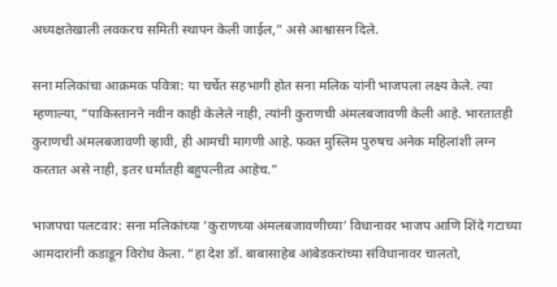अध्यक्षतेखाली लवकरच समिती स्थापन केली जाईल,” असे आश्वासन दिले.

सना मलिकांचा आक्रमक पवित्रा: या चर्चेत सहभागी होत सना मलिक यांनी भाजपला लक्ष्य केले. त्या म्हणाल्या, “पाकिस्तानने नवीन काही केलेले नाही, त्यांनी कुराणची अंमलबजावणी केली आहे. भारतातही कुराणची अंमलबजावणी व्हावी, ही आमची मागणी आहे. फक्त मुस्लिम पुरुषच अनेक महिलांशी लग्न करतात असे नाही, इतर धर्मांतही बहुपत्नीत्व आहेच.”

भाजपचा पलटवार: सना मलिकांच्या ‘कुराणच्या अंमलबजावणीच्या’ विधानावर भाजप आणि शिंदे गटाच्या आमदारांनी कडाडून विरोध केला. “हा देश डॉ. बाबासाहेब आंबेडकरांच्या संविधानावर चालतो,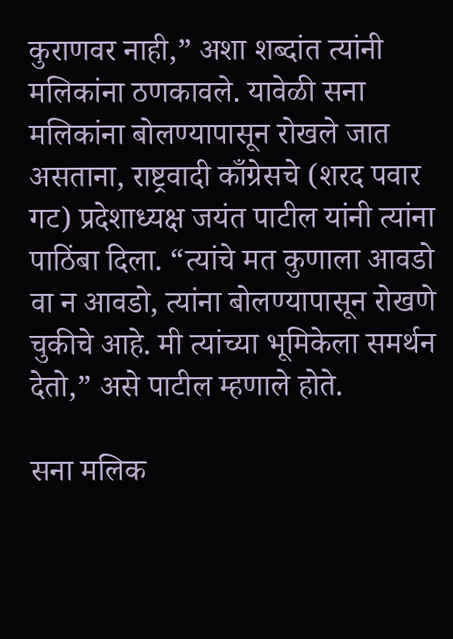कुराणवर नाही,” अशा शब्दांत त्यांनी मलिकांना ठणकावले. यावेळी सना मलिकांना बोलण्यापासून रोखले जात असताना, राष्ट्रवादी काँग्रेसचे (शरद पवार गट) प्रदेशाध्यक्ष जयंत पाटील यांनी त्यांना पाठिंबा दिला. “त्यांचे मत कुणाला आवडो वा न आवडो, त्यांना बोलण्यापासून रोखणे चुकीचे आहे. मी त्यांच्या भूमिकेला समर्थन देतो,” असे पाटील म्हणाले होते.

सना मलिक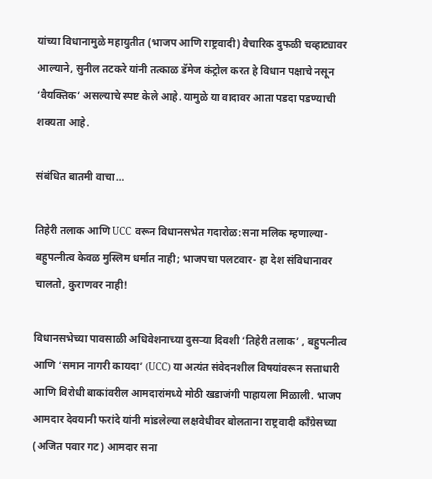यांच्या विधानामुळे महायुतीत (भाजप आणि राष्ट्रवादी) वैचारिक दुफळी चव्हाट्यावर आल्याने, सुनील तटकरे यांनी तत्काळ डॅमेज कंट्रोल करत हे विधान पक्षाचे नसून ‘वैयक्तिक’ असल्याचे स्पष्ट केले आहे. यामुळे या वादावर आता पडदा पडण्याची शक्यता आहे.

संबंधित बातमी वाचा…

तिहेरी तलाक आणि UCC वरून विधानसभेत गदारोळ:सना मलिक म्हणाल्या- बहुपत्नीत्व केवळ मुस्लिम धर्मात नाही; भाजपचा पलटवार- हा देश संविधानावर चालतो, कुराणवर नाही!

विधानसभेच्या पावसाळी अधिवेशनाच्या दुसऱ्या दिवशी ‘तिहेरी तलाक’ , बहुपत्नीत्व आणि ‘समान नागरी कायदा’ (UCC) या अत्यंत संवेदनशील विषयांवरून सत्ताधारी आणि विरोधी बाकांवरील आमदारांमध्ये मोठी खडाजंगी पाहायला मिळाली. भाजप आमदार देवयानी फरांदे यांनी मांडलेल्या लक्षवेधीवर बोलताना राष्ट्रवादी काँग्रेसच्या (अजित पवार गट) आमदार सना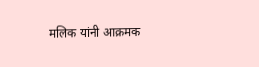मलिक यांनी आक्रमक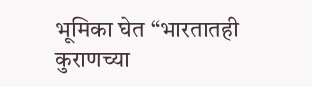भूमिका घेत “भारतातही कुराणच्या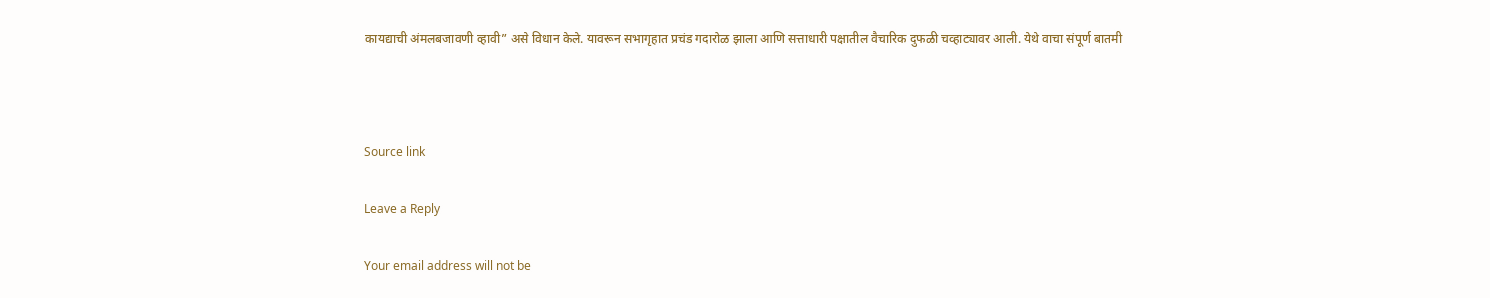कायद्याची अंमलबजावणी व्हावी” असे विधान केले. यावरून सभागृहात प्रचंड गदारोळ झाला आणि सत्ताधारी पक्षातील वैचारिक दुफळी चव्हाट्यावर आली. येथे वाचा संपूर्ण बातमी



Source link

Leave a Reply

Your email address will not be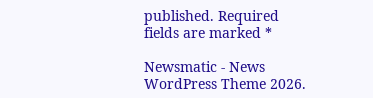published. Required fields are marked *

Newsmatic - News WordPress Theme 2026.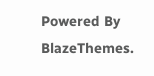Powered By BlazeThemes.